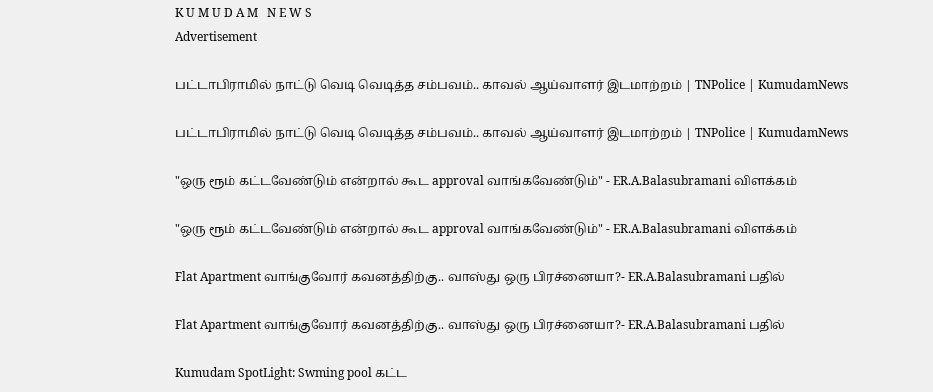K U M U D A M   N E W S
Advertisement

பட்டாபிராமில் நாட்டு வெடி வெடித்த சம்பவம்.. காவல் ஆய்வாளர் இடமாற்றம் | TNPolice | KumudamNews

பட்டாபிராமில் நாட்டு வெடி வெடித்த சம்பவம்.. காவல் ஆய்வாளர் இடமாற்றம் | TNPolice | KumudamNews

"ஒரு ரூம் கட்டவேண்டும் என்றால் கூட approval வாங்கவேண்டும்" - ER.A.Balasubramani விளக்கம்

"ஒரு ரூம் கட்டவேண்டும் என்றால் கூட approval வாங்கவேண்டும்" - ER.A.Balasubramani விளக்கம்

Flat Apartment வாங்குவோர் கவனத்திற்கு.. வாஸ்து ஒரு பிரச்னையா?- ER.A.Balasubramani பதில்

Flat Apartment வாங்குவோர் கவனத்திற்கு.. வாஸ்து ஒரு பிரச்னையா?- ER.A.Balasubramani பதில்

Kumudam SpotLight: Swming pool கட்ட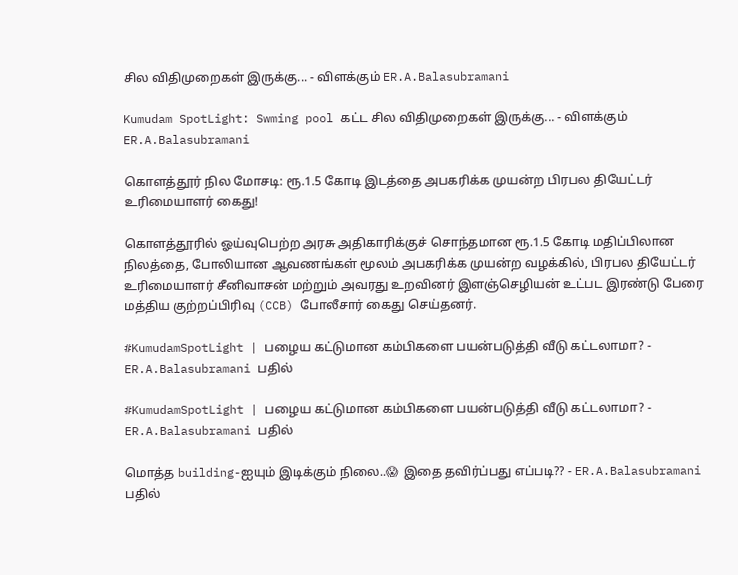சில விதிமுறைகள் இருக்கு... - விளக்கும் ER.A.Balasubramani

Kumudam SpotLight: Swming pool கட்ட சில விதிமுறைகள் இருக்கு... - விளக்கும் ER.A.Balasubramani

கொளத்தூர் நில மோசடி: ரூ.1.5 கோடி இடத்தை அபகரிக்க முயன்ற பிரபல தியேட்டர் உரிமையாளர் கைது!

கொளத்தூரில் ஓய்வுபெற்ற அரசு அதிகாரிக்குச் சொந்தமான ரூ.1.5 கோடி மதிப்பிலான நிலத்தை, போலியான ஆவணங்கள் மூலம் அபகரிக்க முயன்ற வழக்கில், பிரபல தியேட்டர் உரிமையாளர் சீனிவாசன் மற்றும் அவரது உறவினர் இளஞ்செழியன் உட்பட இரண்டு பேரை மத்திய குற்றப்பிரிவு (CCB) போலீசார் கைது செய்தனர்.

#KumudamSpotLight | பழைய கட்டுமான கம்பிகளை பயன்படுத்தி வீடு கட்டலாமா? - ER.A.Balasubramani பதில்

#KumudamSpotLight | பழைய கட்டுமான கம்பிகளை பயன்படுத்தி வீடு கட்டலாமா? - ER.A.Balasubramani பதில்

மொத்த building-ஐயும் இடிக்கும் நிலை..😱 இதை தவிர்ப்பது எப்படி?? - ER.A.Balasubramani பதில்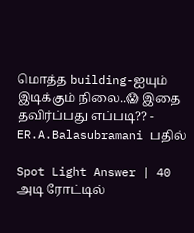மொத்த building-ஐயும் இடிக்கும் நிலை..😱 இதை தவிர்ப்பது எப்படி?? - ER.A.Balasubramani பதில்

Spot Light Answer | 40 அடி ரோட்டில்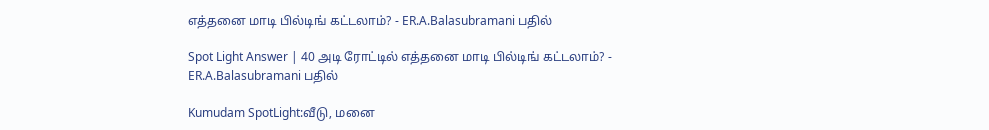எத்தனை மாடி பில்டிங் கட்டலாம்? - ER.A.Balasubramani பதில்

Spot Light Answer | 40 அடி ரோட்டில் எத்தனை மாடி பில்டிங் கட்டலாம்? - ER.A.Balasubramani பதில்

Kumudam SpotLight:வீடு, மனை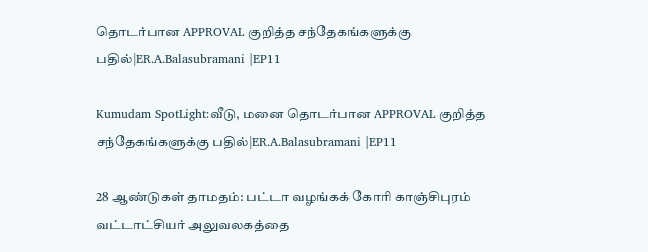தொடர்பான APPROVAL குறித்த சந்தேகங்களுக்கு பதில்|ER.A.Balasubramani |EP11

Kumudam SpotLight:வீடு, மனை தொடர்பான APPROVAL குறித்த சந்தேகங்களுக்கு பதில்|ER.A.Balasubramani |EP11

28 ஆண்டுகள் தாமதம்: பட்டா வழங்கக் கோரி காஞ்சிபுரம் வட்டாட்சியர் அலுவலகத்தை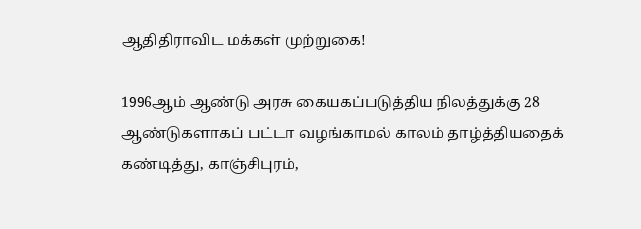ஆதிதிராவிட மக்கள் முற்றுகை!

1996ஆம் ஆண்டு அரசு கையகப்படுத்திய நிலத்துக்கு 28 ஆண்டுகளாகப் பட்டா வழங்காமல் காலம் தாழ்த்தியதைக் கண்டித்து, காஞ்சிபுரம்,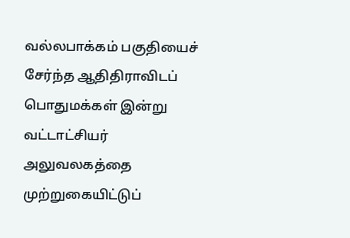வல்லபாக்கம் பகுதியைச் சேர்ந்த ஆதிதிராவிடப் பொதுமக்கள் இன்று வட்டாட்சியர் அலுவலகத்தை முற்றுகையிட்டுப்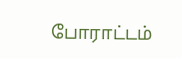போராட்டம்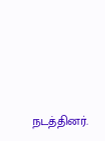நடத்தினர்.